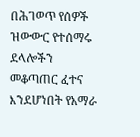በሕገወጥ የሰዎች ዝውውር የተሰማሩ ደላሎችን መቆጣጠር ፈተና እንደሆነበት የአማራ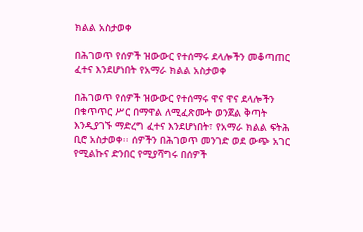ክልል አስታወቀ

በሕገወጥ የሰዎች ዝውውር የተሰማሩ ደላሎችን መቆጣጠር ፈተና እንደሆነበት የአማራ ክልል አስታወቀ

በሕገወጥ የሰዎች ዝውውር የተሰማሩ ዋና ዋና ደላሎችን በቁጥጥር ሥር በማዋል ለሚፈጽሙት ወንጀል ቅጣት እንዲያገኙ ማድረግ ፈተና እንደሆነበት፣ የአማራ ክልል ፍትሕ ቢሮ አስታወቀ፡፡ ሰዎችን በሕገወጥ መንገድ ወደ ውጭ አገር የሚልኩና ድንበር የሚያሻግሩ በሰዎች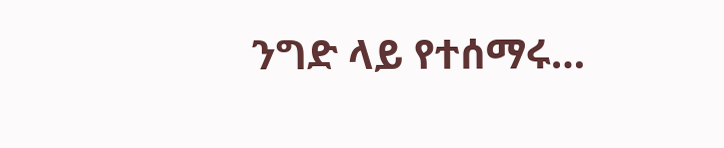ንግድ ላይ የተሰማሩ…